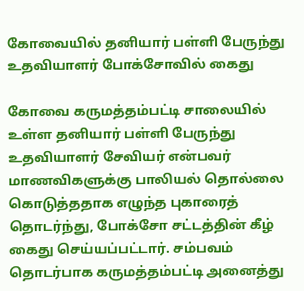கோவையில் தனியார் பள்ளி பேருந்து உதவியாளர் போக்சோவில் கைது

கோவை கருமத்தம்பட்டி சாலையில் உள்ள தனியார் பள்ளி பேருந்து உதவியாளர் சேவியர் என்பவர் மாணவிகளுக்கு பாலியல் தொல்லை கொடுத்ததாக எழுந்த புகாரைத் தொடர்ந்து, போக்சோ சட்டத்தின் கீழ் கைது செய்யப்பட்டார். சம்பவம் தொடர்பாக கருமத்தம்பட்டி அனைத்து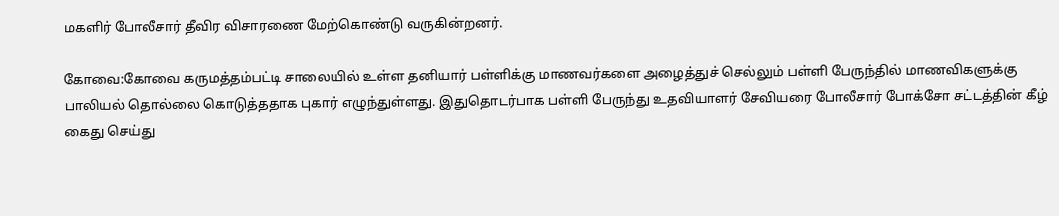மகளிர் போலீசார் தீவிர விசாரணை மேற்கொண்டு வருகின்றனர்.

கோவை:கோவை கருமத்தம்பட்டி சாலையில் உள்ள தனியார் பள்ளிக்கு மாணவர்களை அழைத்துச் செல்லும் பள்ளி பேருந்தில் மாணவிகளுக்கு பாலியல் தொல்லை கொடுத்ததாக புகார் எழுந்துள்ளது. இதுதொடர்பாக பள்ளி பேருந்து உதவியாளர் சேவியரை போலீசார் போக்சோ சட்டத்தின் கீழ் கைது செய்து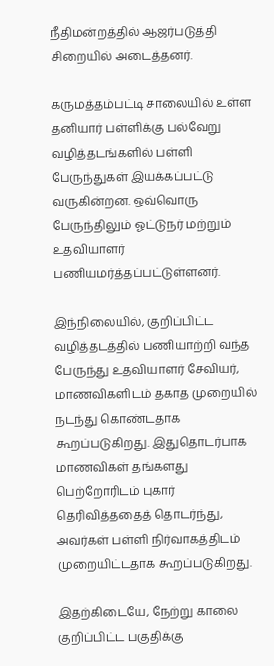நீதிமன்றத்தில் ஆஜர்படுத்தி சிறையில் அடைத்தனர்.

கருமத்தம்பட்டி சாலையில் உள்ள தனியார் பள்ளிக்கு பல்வேறு வழித்தடங்களில் பள்ளி பேருந்துகள் இயக்கப்பட்டு வருகின்றன. ஒவ்வொரு பேருந்திலும் ஓட்டுநர் மற்றும் உதவியாளர் பணியமர்த்தப்பட்டுள்ளனர்.

இந்நிலையில், குறிப்பிட்ட வழித்தடத்தில் பணியாற்றி வந்த பேருந்து உதவியாளர் சேவியர், மாணவிகளிடம் தகாத முறையில் நடந்து கொண்டதாக கூறப்படுகிறது. இதுதொடர்பாக மாணவிகள் தங்களது பெற்றோரிடம் புகார் தெரிவித்ததைத் தொடர்ந்து, அவர்கள் பள்ளி நிர்வாகத்திடம் முறையிட்டதாக கூறப்படுகிறது.

இதற்கிடையே, நேற்று காலை குறிப்பிட்ட பகுதிக்கு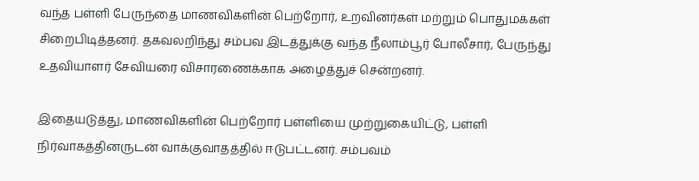வந்த பள்ளி பேருந்தை மாணவிகளின் பெற்றோர், உறவினர்கள் மற்றும் பொதுமக்கள் சிறைபிடித்தனர். தகவலறிந்து சம்பவ இடத்துக்கு வந்த நீலாம்பூர் போலீசார், பேருந்து உதவியாளர் சேவியரை விசாரணைக்காக அழைத்துச் சென்றனர்.

இதையடுத்து, மாணவிகளின் பெற்றோர் பள்ளியை முற்றுகையிட்டு, பள்ளி நிர்வாகத்தினருடன் வாக்குவாதத்தில் ஈடுபட்டனர். சம்பவம்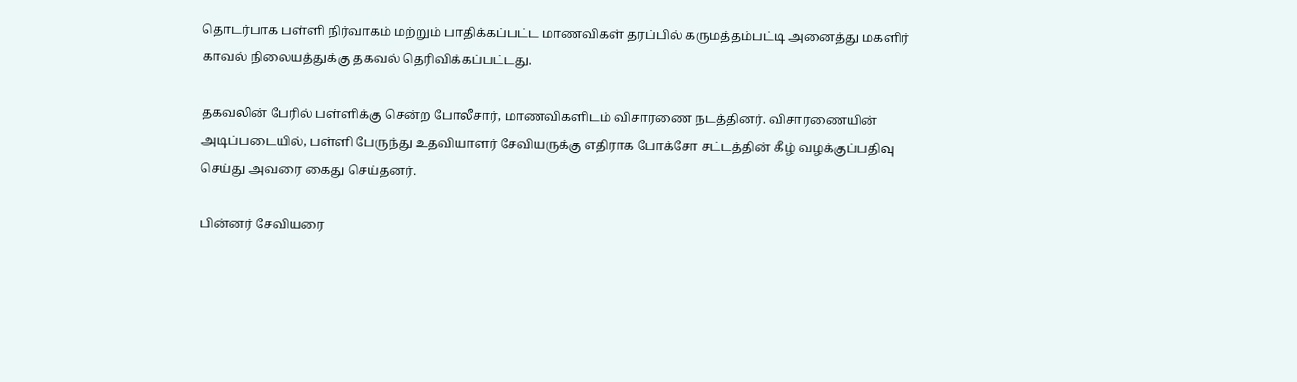தொடர்பாக பள்ளி நிர்வாகம் மற்றும் பாதிக்கப்பட்ட மாணவிகள் தரப்பில் கருமத்தம்பட்டி அனைத்து மகளிர் காவல் நிலையத்துக்கு தகவல் தெரிவிக்கப்பட்டது.

தகவலின் பேரில் பள்ளிக்கு சென்ற போலீசார், மாணவிகளிடம் விசாரணை நடத்தினர். விசாரணையின் அடிப்படையில், பள்ளி பேருந்து உதவியாளர் சேவியருக்கு எதிராக போக்சோ சட்டத்தின் கீழ் வழக்குப்பதிவு செய்து அவரை கைது செய்தனர்.

பின்னர் சேவியரை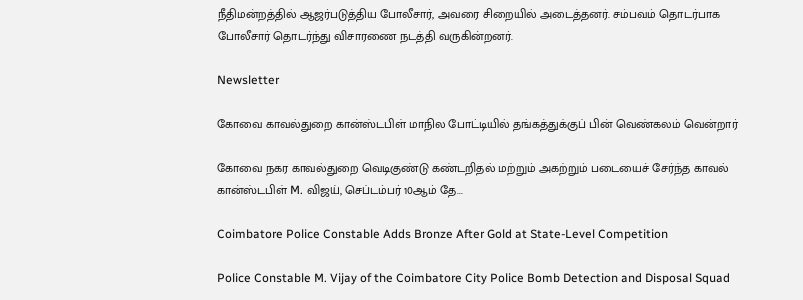நீதிமன்றத்தில் ஆஜர்படுத்திய போலீசார், அவரை சிறையில் அடைத்தனர். சம்பவம் தொடர்பாக போலீசார் தொடர்ந்து விசாரணை நடத்தி வருகின்றனர்.

Newsletter

கோவை காவல்துறை கான்ஸ்டபிள் மாநில போட்டியில் தங்கத்துக்குப் பின் வெண்கலம் வென்றார்

கோவை நகர காவல்துறை வெடிகுண்டு கண்டறிதல் மற்றும் அகற்றும் படையைச் சேர்ந்த காவல் கான்ஸ்டபிள் M. விஜய், செப்டம்பர் 10ஆம் தே...

Coimbatore Police Constable Adds Bronze After Gold at State-Level Competition

Police Constable M. Vijay of the Coimbatore City Police Bomb Detection and Disposal Squad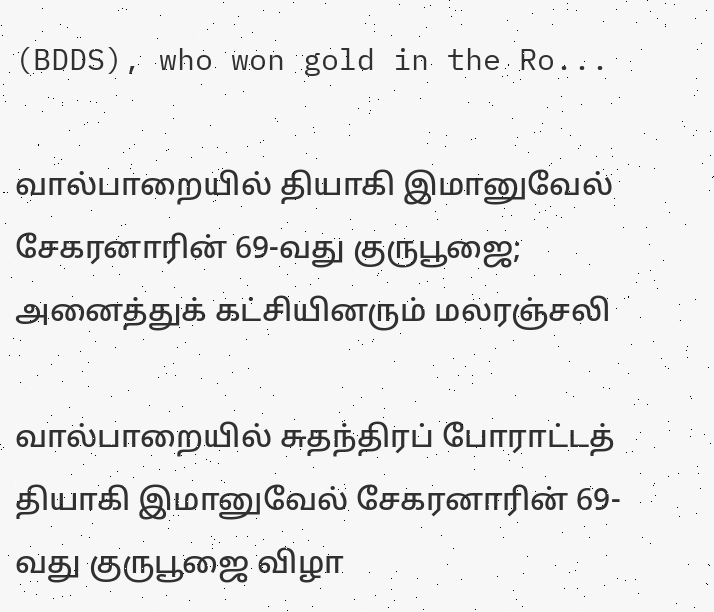(BDDS), who won gold in the Ro...

வால்பாறையில் தியாகி இமானுவேல் சேகரனாரின் 69-வது குருபூஜை; அனைத்துக் கட்சியினரும் மலரஞ்சலி

வால்பாறையில் சுதந்திரப் போராட்டத் தியாகி இமானுவேல் சேகரனாரின் 69-வது குருபூஜை விழா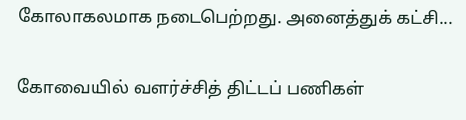கோலாகலமாக நடைபெற்றது. அனைத்துக் கட்சி...

கோவையில் வளர்ச்சித் திட்டப் பணிகள்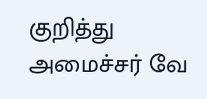குறித்து அமைச்சர் வே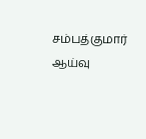சம்பத்குமார் ஆய்வு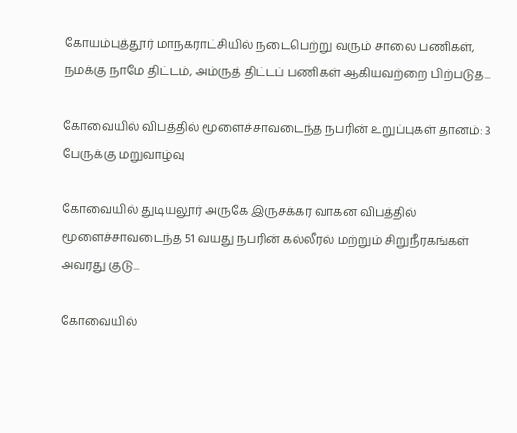கோயம்புத்தூர் மாநகராட்சியில் நடைபெற்று வரும் சாலை பணிகள், நமக்கு நாமே திட்டம், அம்ருத் திட்டப் பணிகள் ஆகியவற்றை பிற்படுத...

கோவையில் விபத்தில் மூளைச்சாவடைந்த நபரின் உறுப்புகள் தானம்: 3 பேருக்கு மறுவாழ்வு

கோவையில் துடியலூர் அருகே இருசக்கர வாகன விபத்தில் மூளைச்சாவடைந்த 51 வயது நபரின் கல்லீரல் மற்றும் சிறுநீரகங்கள் அவரது குடு...

கோவையில்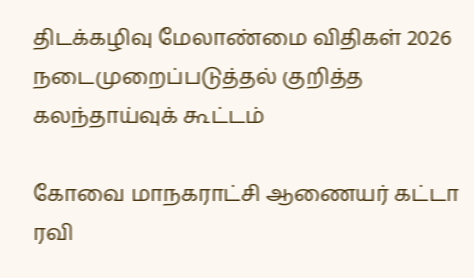திடக்கழிவு மேலாண்மை விதிகள் 2026 நடைமுறைப்படுத்தல் குறித்த கலந்தாய்வுக் கூட்டம்

கோவை மாநகராட்சி ஆணையர் கட்டா ரவி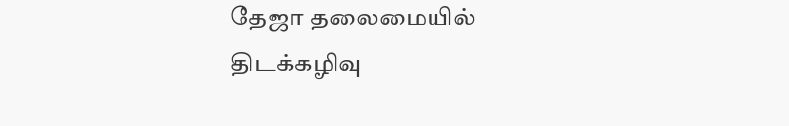தேஜா தலைமையில் திடக்கழிவு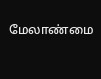மேலாண்மை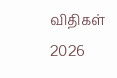விதிகள் 2026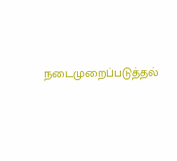நடைமுறைப்படுத்தல்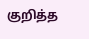குறித்த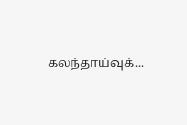கலந்தாய்வுக்...